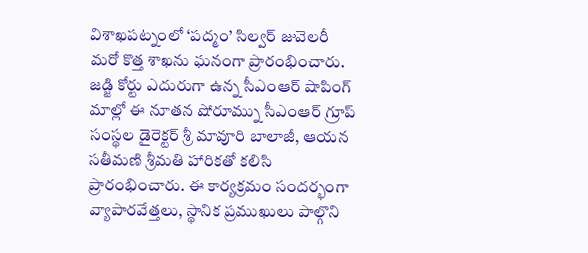విశాఖపట్నంలో ‘పద్మం’ సిల్వర్ జువెలరీ మరో కొత్త శాఖను ఘనంగా ప్రారంభించారు. జడ్జి కోర్టు ఎదురుగా ఉన్న సీఎంఆర్ షాపింగ్ మాల్లో ఈ నూతన షోరూమ్ను సీఎంఆర్ గ్రూప్ సంస్థల డైరెక్టర్ శ్రీ మావూరి బాలాజీ, ఆయన సతీమణి శ్రీమతి హారికతో కలిసి ప్రారంభించారు. ఈ కార్యక్రమం సందర్భంగా వ్యాపారవేత్తలు, స్థానిక ప్రముఖులు పాల్గొని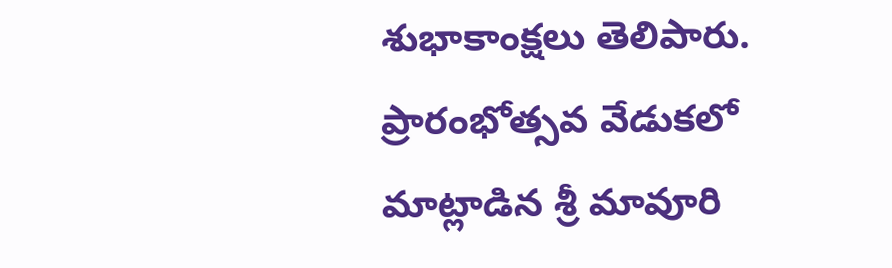శుభాకాంక్షలు తెలిపారు. ప్రారంభోత్సవ వేడుకలో మాట్లాడిన శ్రీ మావూరి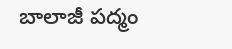బాలాజీ పద్మం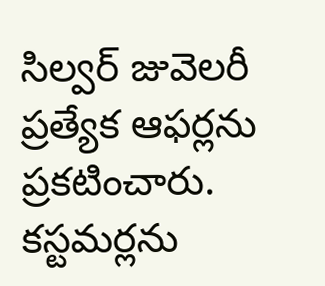సిల్వర్ జువెలరీ ప్రత్యేక ఆఫర్లను ప్రకటించారు. కస్టమర్లను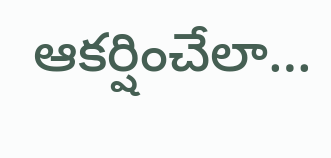ఆకర్షించేలా…